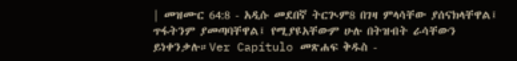| መዝሙር 64:8 - አዲሱ መደበኛ ትርጒም8 በገዛ ምላሳቸው ያሰናክላቸዋል፤ ጥፋትንም ያመጣባቸዋል፤ የሚያዩአቸውም ሁሉ በትዝብት ራሳቸውን ይነቀንቃሉ።Ver Capítulo መጽሐፍ ቅዱስ -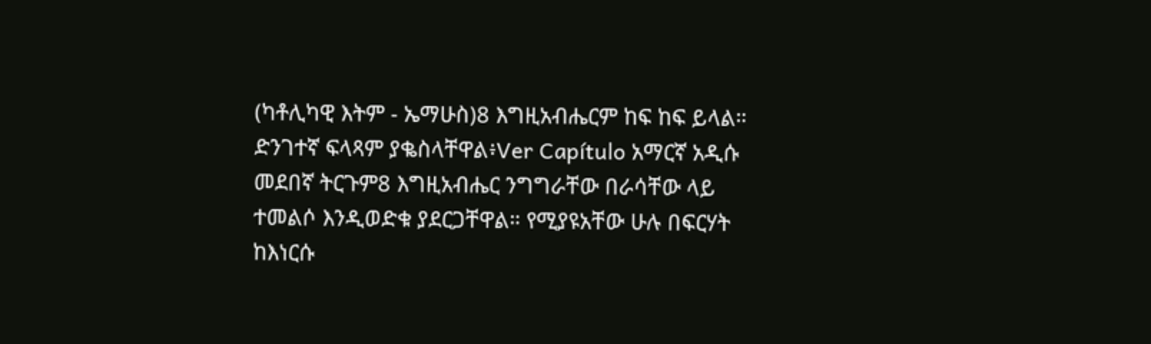(ካቶሊካዊ እትም - ኤማሁስ)8 እግዚአብሔርም ከፍ ከፍ ይላል። ድንገተኛ ፍላጻም ያቈስላቸዋል፥Ver Capítulo አማርኛ አዲሱ መደበኛ ትርጉም8 እግዚአብሔር ንግግራቸው በራሳቸው ላይ ተመልሶ እንዲወድቁ ያደርጋቸዋል። የሚያዩአቸው ሁሉ በፍርሃት ከእነርሱ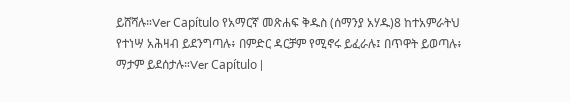ይሸሻሉ።Ver Capítulo የአማርኛ መጽሐፍ ቅዱስ (ሰማንያ አሃዱ)8 ከተአምራትህ የተነሣ አሕዛብ ይደንግጣሉ፥ በምድር ዳርቻም የሚኖሩ ይፈራሉ፤ በጥዋት ይወጣሉ፥ ማታም ይደሰታሉ።Ver Capítulo |